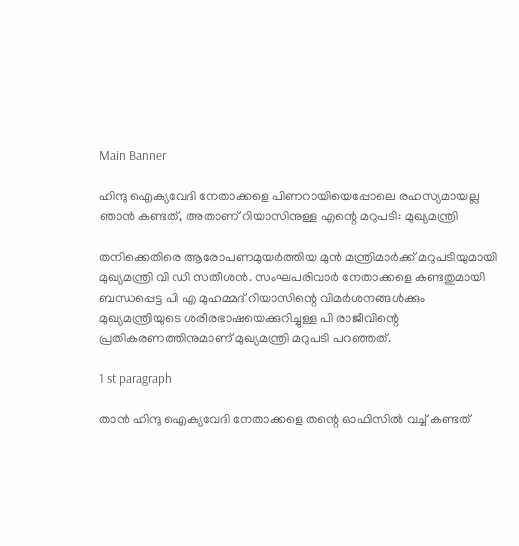Main Banner

ഹിന്ദു ഐക്യവേദി നേതാക്കളെ പിണറായിയെപ്പോലെ രഹസ്യമായല്ല ഞാന്‍ കണ്ടത്, അതാണ് റിയാസിനുള്ള എന്റെ മറുപടി: മുഖ്യമന്ത്രി

തനിക്കെതിരെ ആരോപണമുയര്‍ത്തിയ മുന്‍ മന്ത്രിമാര്‍ക്ക് മറുപടിയുമായി മുഖ്യമന്ത്രി വി ഡി സതീശന്‍. സംഘപരിവാര്‍ നേതാക്കളെ കണ്ടതുമായി ബന്ധപ്പെട്ട പി എ മുഹമ്മദ് റിയാസിന്റെ വിമര്‍ശനങ്ങള്‍ക്കും മുഖ്യമന്ത്രിയുടെ ശരീരഭാഷയെക്കുറിച്ചുള്ള പി രാജീവിന്റെ പ്രതികരണത്തിനുമാണ് മുഖ്യമന്ത്രി മറുപടി പറഞ്ഞത്.

1 st paragraph

താന്‍ ഹിന്ദു ഐക്യവേദി നേതാക്കളെ തന്റെ ഓഫിസില്‍ വച്ച് കണ്ടത്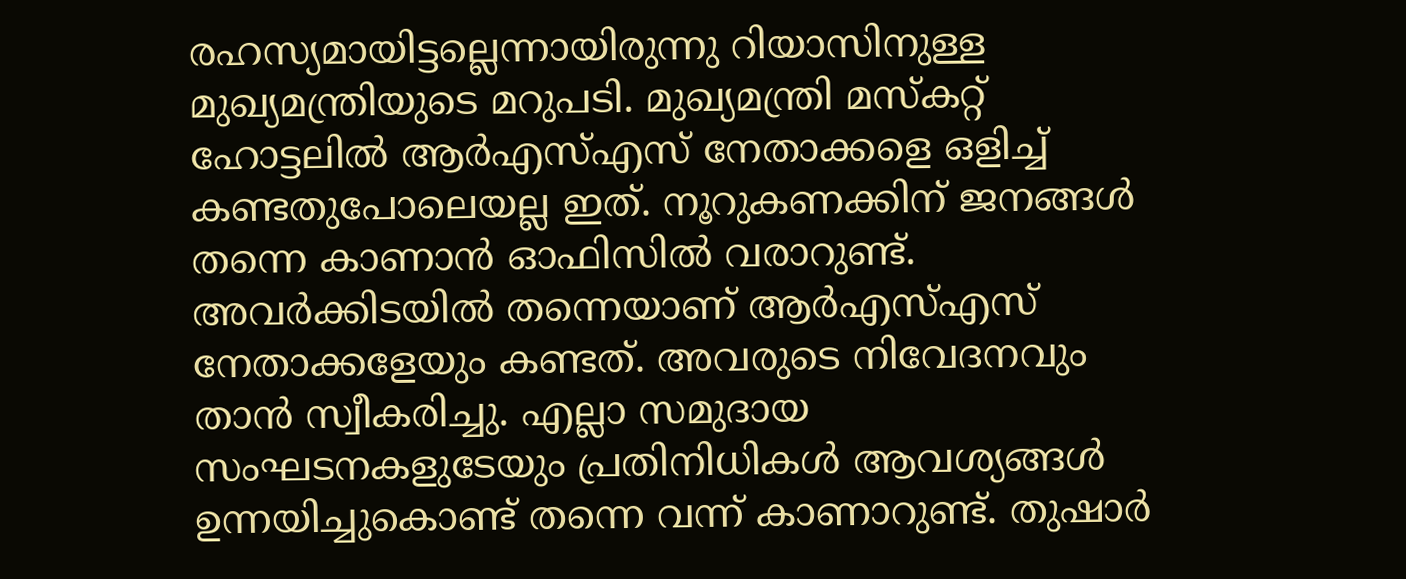രഹസ്യമായിട്ടല്ലെന്നായിരുന്നു റിയാസിനുള്ള മുഖ്യമന്ത്രിയുടെ മറുപടി. മുഖ്യമന്ത്രി മസ്‌കറ്റ് ഹോട്ടലില്‍ ആര്‍എസ്എസ് നേതാക്കളെ ഒളിച്ച് കണ്ടതുപോലെയല്ല ഇത്. നൂറുകണക്കിന് ജനങ്ങള്‍ തന്നെ കാണാന്‍ ഓഫിസില്‍ വരാറുണ്ട്. അവര്‍ക്കിടയില്‍ തന്നെയാണ് ആര്‍എസ്എസ് നേതാക്കളേയും കണ്ടത്. അവരുടെ നിവേദനവും താന്‍ സ്വീകരിച്ചു. എല്ലാ സമുദായ സംഘടനകളുടേയും പ്രതിനിധികള്‍ ആവശ്യങ്ങള്‍ ഉന്നയിച്ചുകൊണ്ട് തന്നെ വന്ന് കാണാറുണ്ട്. തുഷാര്‍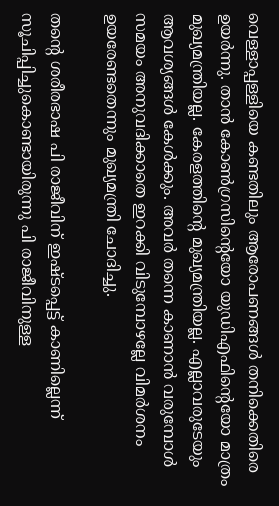വെള്ളാപ്പള്ളിയെ കണ്ടതിലും ആരോപണങ്ങള്‍ തനിക്കെതിരെ ഉയര്‍ന്നു. താന്‍ കോണ്‍ഗ്രസിന്റെയോ യുഡിഎഫിന്റെയോ മാത്രം മുഖ്യമന്ത്രിയല്ല. കേരളത്തിന്റെ മുഖ്യമന്ത്രിയല്ല. എല്ലാവരുടേയും ആവശ്യങ്ങള്‍ കേള്‍ക്കും. അവര്‍ തന്നെ കാണാന്‍ വരുമ്പോള്‍ സമയം അനുവദിക്കാതെ ഇറക്കി വിടുമ്പോഴല്ലേ വിമര്‍ശനം ഉയരേണ്ടതെന്നും മുഖ്യമന്ത്രി ചോദിച്ചു.

തന്റെ ശരീരഭാഷ പി രാജീവിന് ഇഷ്ടപ്പെട്ട് കാണില്ലെന്ന് സൂചിപ്പിച്ചുകൊണ്ടായിരുന്നു പി രാജീവിനുള്ള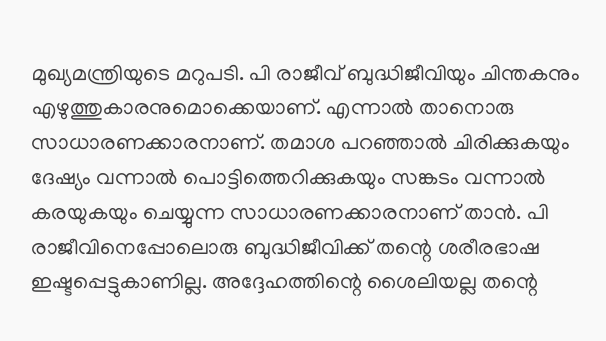മുഖ്യമന്ത്രിയുടെ മറുപടി. പി രാജീവ് ബുദ്ധിജീവിയും ചിന്തകനും എഴുത്തുകാരനുമൊക്കെയാണ്. എന്നാല്‍ താനൊരു സാധാരണക്കാരനാണ്. തമാശ പറഞ്ഞാല്‍ ചിരിക്കുകയും ദേഷ്യം വന്നാല്‍ പൊട്ടിത്തെറിക്കുകയും സങ്കടം വന്നാല്‍ കരയുകയും ചെയ്യുന്ന സാധാരണക്കാരനാണ് താന്‍. പി രാജീവിനെപ്പോലൊരു ബുദ്ധിജീവിക്ക് തന്റെ ശരീരഭാഷ ഇഷ്ടപ്പെട്ടുകാണില്ല. അദ്ദേഹത്തിന്റെ ശൈലിയല്ല തന്റെ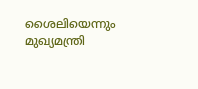ശൈലിയെന്നും മുഖ്യമന്ത്രി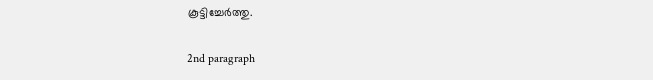കൂട്ടിച്ചേര്‍ത്തു.

2nd paragraph